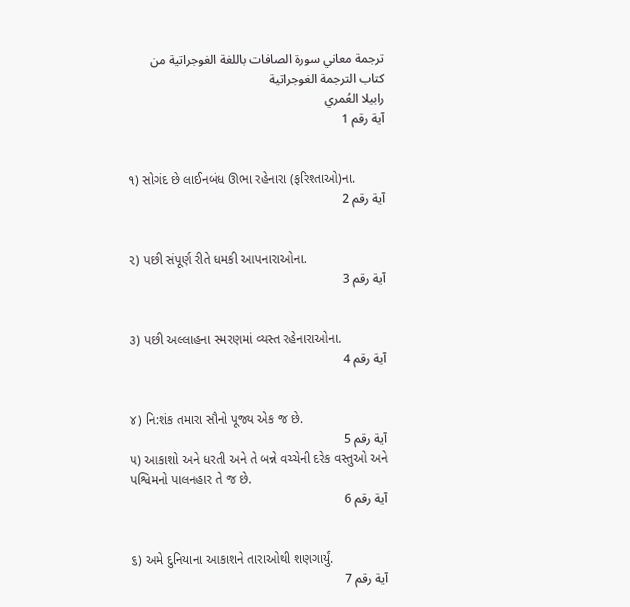ترجمة معاني سورة الصافات باللغة الغوجراتية من كتاب الترجمة الغوجراتية
رابيلا العُمري
آية رقم 1


૧) સોગંદ છે લાઈનબંધ ઊભા રહેનારા (ફરિશ્તાઓ)ના.
آية رقم 2


૨) પછી સંપૂર્ણ રીતે ધમકી આપનારાઓના.
آية رقم 3


૩) પછી અલ્લાહના સ્મરણમાં વ્યસ્ત રહેનારાઓના.
آية رقم 4


૪) નિ:શંક તમારા સૌનો પૂજ્ય એક જ છે.
آية رقم 5
૫) આકાશો અને ધરતી અને તે બન્ને વચ્ચેની દરેક વસ્તુઓ અને પશ્વિમનો પાલનહાર તે જ છે.
آية رقم 6


૬) અમે દુનિયાના આકાશને તારાઓથી શણગાર્યું.
آية رقم 7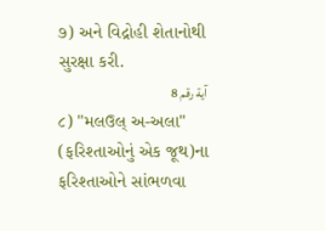૭) અને વિદ્રોહી શેતાનોથી સુરક્ષા કરી.
آية رقم 8
૮) "મલઉલ્ અ-અલા" (ફરિશ્તાઓનું એક જૂથ)ના ફરિશ્તાઓને સાંભળવા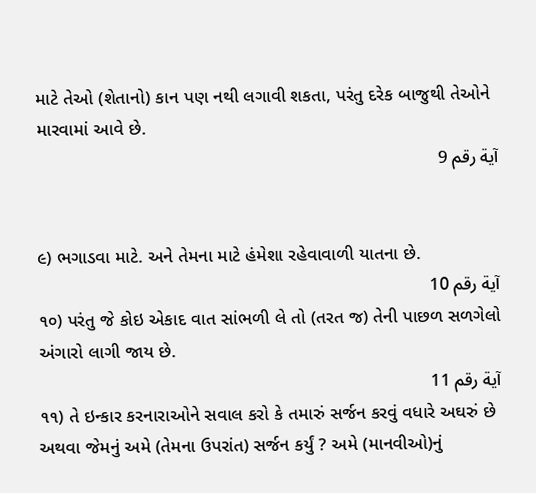માટે તેઓ (શેતાનો) કાન પણ નથી લગાવી શકતા, પરંતુ દરેક બાજુથી તેઓને મારવામાં આવે છે.
آية رقم 9


૯) ભગાડવા માટે. અને તેમના માટે હંમેશા રહેવાવાળી યાતના છે.
آية رقم 10
૧૦) પરંતુ જે કોઇ એકાદ વાત સાંભળી લે તો (તરત જ) તેની પાછળ સળગેલો અંગારો લાગી જાય છે.
آية رقم 11
૧૧) તે ઇન્કાર કરનારાઓને સવાલ કરો કે તમારું સર્જન કરવું વધારે અઘરું છે અથવા જેમનું અમે (તેમના ઉપરાંત) સર્જન કર્યું ? અમે (માનવીઓ)નું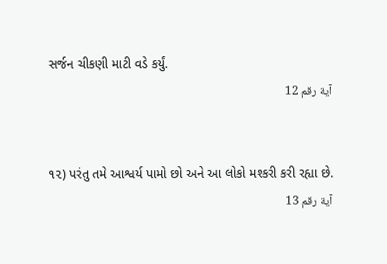સર્જન ચીકણી માટી વડે કર્યું.
آية رقم 12


૧૨) પરંતુ તમે આશ્વર્ય પામો છો અને આ લોકો મશ્કરી કરી રહ્યા છે.
آية رقم 13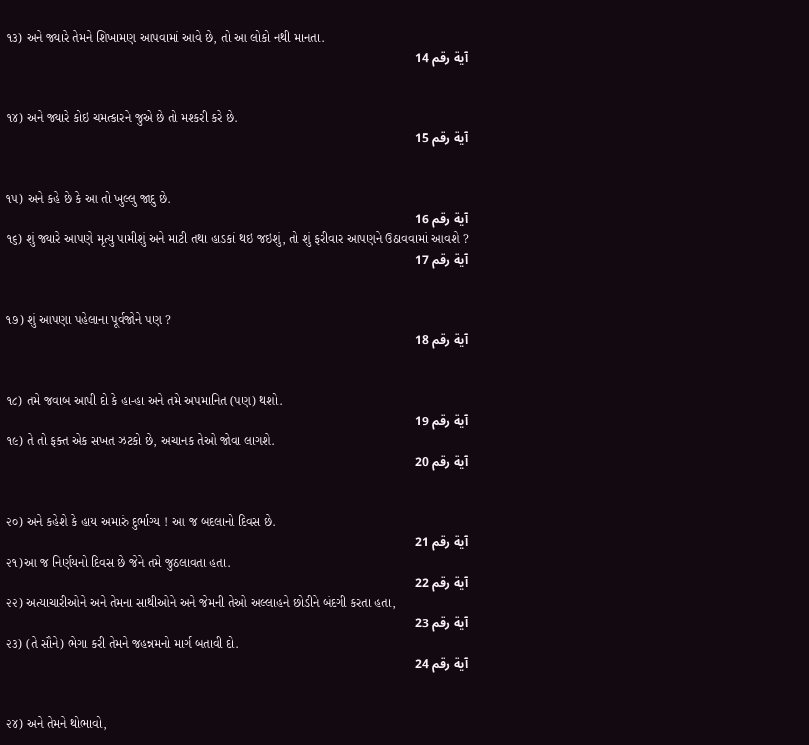૧૩) અને જ્યારે તેમને શિખામણ આપવામાં આવે છે, તો આ લોકો નથી માનતા.
آية رقم 14


૧૪) અને જ્યારે કોઇ ચમત્કારને જુએ છે તો મશ્કરી કરે છે.
آية رقم 15


૧૫) અને કહે છે કે આ તો ખુલ્લુ જાદુ છે.
آية رقم 16
૧૬) શું જ્યારે આપણે મૃત્યુ પામીશું અને માટી તથા હાડકાં થઇ જઇશું, તો શું ફરીવાર આપણને ઉઠાવવામાં આવશે ?
آية رقم 17


૧૭) શું આપણા પહેલાના પૂર્વજોને પણ ?
آية رقم 18


૧૮) તમે જવાબ આપી દો કે હા-હા અને તમે અપમાનિત (પણ) થશો.
آية رقم 19
૧૯) તે તો ફક્ત એક સખત ઝટકો છે, અચાનક તેઓ જોવા લાગશે.
آية رقم 20


૨૦) અને કહેશે કે હાય અમારું દુર્ભાગ્ય ! આ જ બદલાનો દિવસ છે.
آية رقم 21
૨૧)આ જ નિર્ણયનો દિવસ છે જેને તમે જુઠલાવતા હતા.
آية رقم 22
૨૨) અત્યાચારીઓને અને તેમના સાથીઓને અને જેમની તેઓ અલ્લાહને છોડીને બંદગી કરતા હતા,
آية رقم 23
૨૩) (તે સૌને) ભેગા કરી તેમને જહન્નમનો માર્ગ બતાવી દો.
آية رقم 24


૨૪) અને તેમને થોભાવો,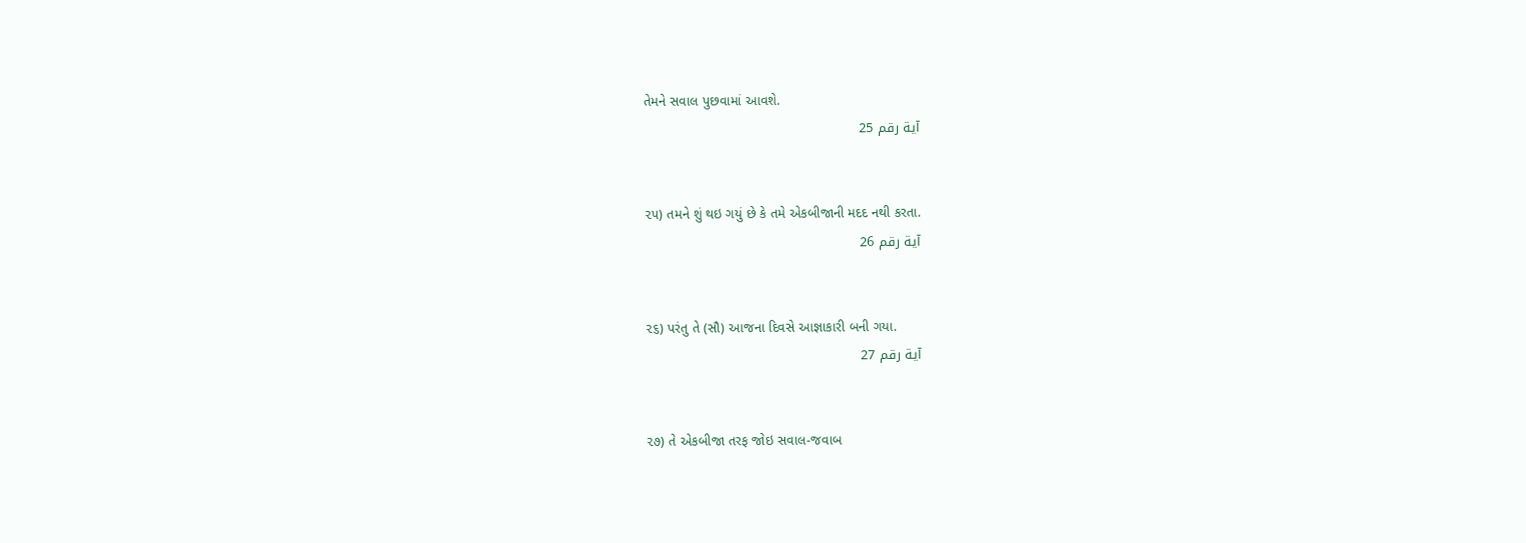તેમને સવાલ પુછવામાં આવશે.
آية رقم 25


૨૫) તમને શું થઇ ગયું છે કે તમે એકબીજાની મદદ નથી કરતા.
آية رقم 26


૨૬) પરંતુ તે (સૌ) આજના દિવસે આજ્ઞાકારી બની ગયા.
آية رقم 27


૨૭) તે એકબીજા તરફ જોઇ સવાલ-જવાબ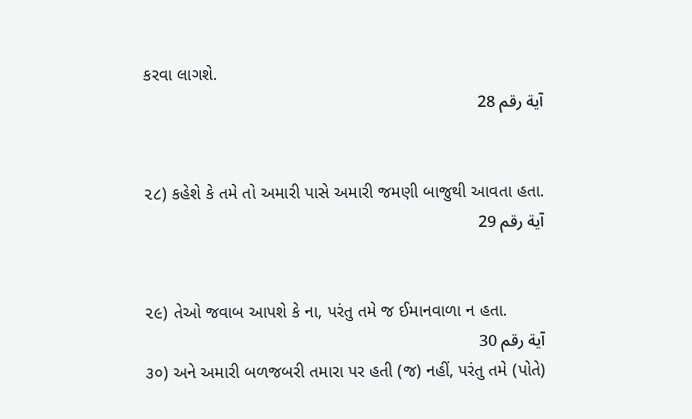કરવા લાગશે.
آية رقم 28


૨૮) કહેશે કે તમે તો અમારી પાસે અમારી જમણી બાજુથી આવતા હતા.
آية رقم 29


૨૯) તેઓ જવાબ આપશે કે ના, પરંતુ તમે જ ઈમાનવાળા ન હતા.
آية رقم 30
૩૦) અને અમારી બળજબરી તમારા પર હતી (જ) નહીં, પરંતુ તમે (પોતે)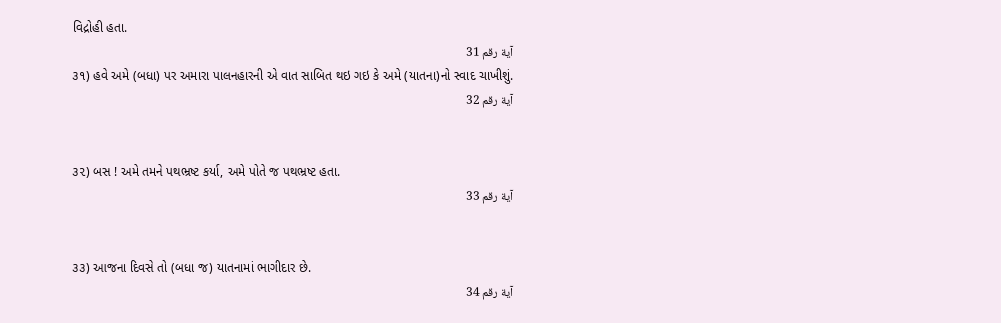વિદ્રોહી હતા.
آية رقم 31
૩૧) હવે અમે (બધા) પર અમારા પાલનહારની એ વાત સાબિત થઇ ગઇ કે અમે (યાતના)નો સ્વાદ ચાખીશું.
آية رقم 32


૩૨) બસ ! અમે તમને પથભ્રષ્ટ કર્યા, અમે પોતે જ પથભ્રષ્ટ હતા.
آية رقم 33


૩૩) આજના દિવસે તો (બધા જ) યાતનામાં ભાગીદાર છે.
آية رقم 34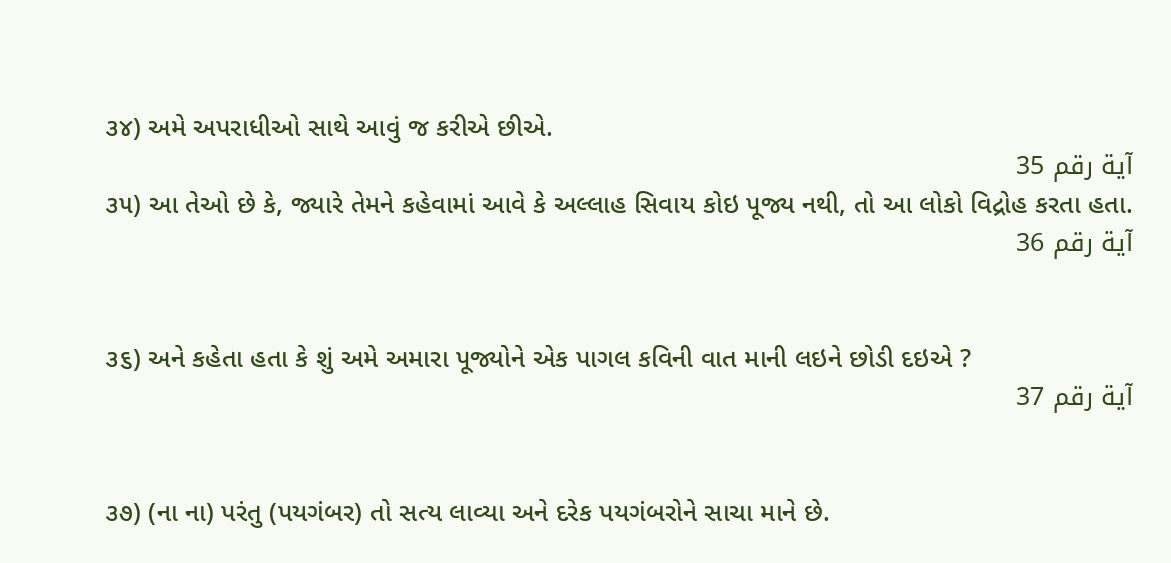૩૪) અમે અપરાધીઓ સાથે આવું જ કરીએ છીએ.
آية رقم 35
૩૫) આ તેઓ છે કે, જ્યારે તેમને કહેવામાં આવે કે અલ્લાહ સિવાય કોઇ પૂજ્ય નથી, તો આ લોકો વિદ્રોહ કરતા હતા.
آية رقم 36


૩૬) અને કહેતા હતા કે શું અમે અમારા પૂજ્યોને એક પાગલ કવિની વાત માની લઇને છોડી દઇએ ?
آية رقم 37


૩૭) (ના ના) પરંતુ (પયગંબર) તો સત્ય લાવ્યા અને દરેક પયગંબરોને સાચા માને છે.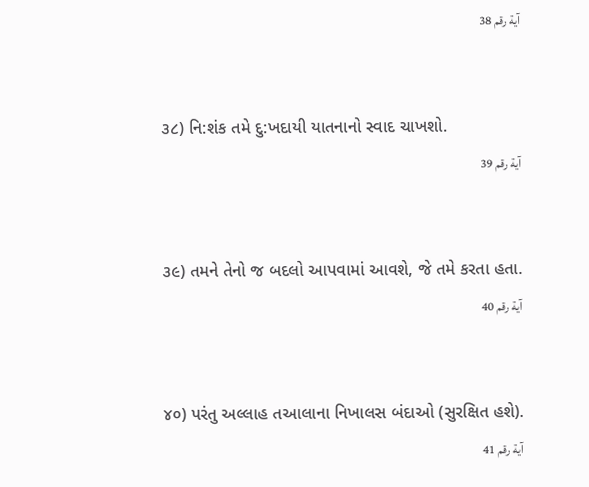آية رقم 38


૩૮) નિ:શંક તમે દુ:ખદાયી યાતનાનો સ્વાદ ચાખશો.
آية رقم 39


૩૯) તમને તેનો જ બદલો આપવામાં આવશે, જે તમે કરતા હતા.
آية رقم 40


૪૦) પરંતુ અલ્લાહ તઆલાના નિખાલસ બંદાઓ (સુરક્ષિત હશે).
آية رقم 41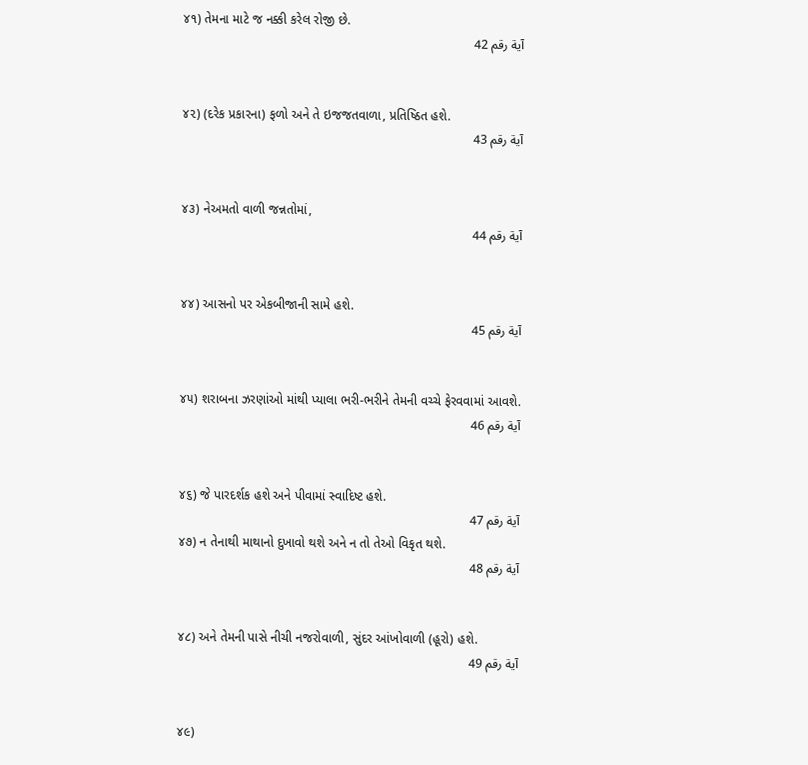૪૧) તેમના માટે જ નક્કી કરેલ રોજી છે.
آية رقم 42


૪૨) (દરેક પ્રકારના) ફળો અને તે ઇજજતવાળા, પ્રતિષ્ઠિત હશે.
آية رقم 43


૪૩) નેઅમતો વાળી જન્નતોમાં,
آية رقم 44


૪૪) આસનો પર એકબીજાની સામે હશે.
آية رقم 45


૪૫) શરાબના ઝરણાંઓ માંથી પ્યાલા ભરી-ભરીને તેમની વચ્ચે ફેરવવામાં આવશે.
آية رقم 46


૪૬) જે પારદર્શક હશે અને પીવામાં સ્વાદિષ્ટ હશે.
آية رقم 47
૪૭) ન તેનાથી માથાનો દુખાવો થશે અને ન તો તેઓ વિકૃત થશે.
آية رقم 48


૪૮) અને તેમની પાસે નીચી નજરોવાળી, સુંદર આંખોવાળી (હૂરો) હશે.
آية رقم 49


૪૯)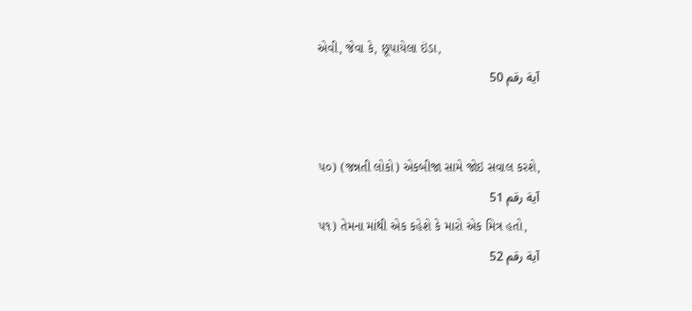એવી, જેવા કે, છૂપાયેલા ઇંડા,
آية رقم 50


૫૦) (જન્નતી લોકો) એકબીજા સામે જોઇ સવાલ કરશે,
آية رقم 51
૫૧) તેમના માંથી એક કહેશે કે મારો એક મિત્ર હતો,
آية رقم 52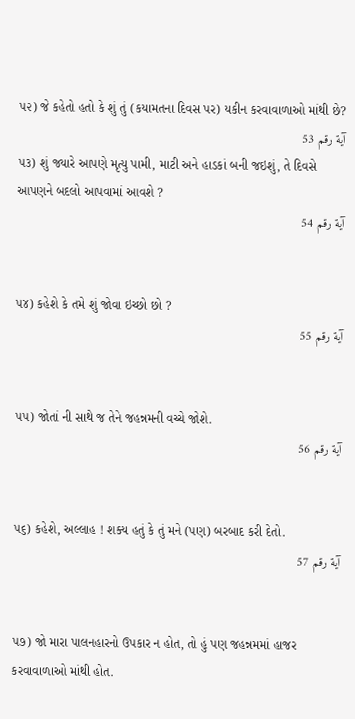૫૨) જે કહેતો હતો કે શું તું (કયામતના દિવસ પર) યકીન કરવાવાળાઓ માંથી છે?
آية رقم 53
૫૩) શું જ્યારે આપણે મૃત્યુ પામી, માટી અને હાડકાં બની જઇશું, તે દિવસે આપણને બદલો આપવામાં આવશે ?
آية رقم 54


૫૪) કહેશે કે તમે શું જોવા ઇચ્છો છો ?
آية رقم 55


૫૫) જોતાં ની સાથે જ તેને જહન્નમની વચ્ચે જોશે.
آية رقم 56


૫૬) કહેશે, અલ્લાહ ! શક્ય હતું કે તું મને (પણ) બરબાદ કરી દેતો.
آية رقم 57


૫૭) જો મારા પાલનહારનો ઉપકાર ન હોત, તો હું પણ જહન્નમમાં હાજર કરવાવાળાઓ માંથી હોત.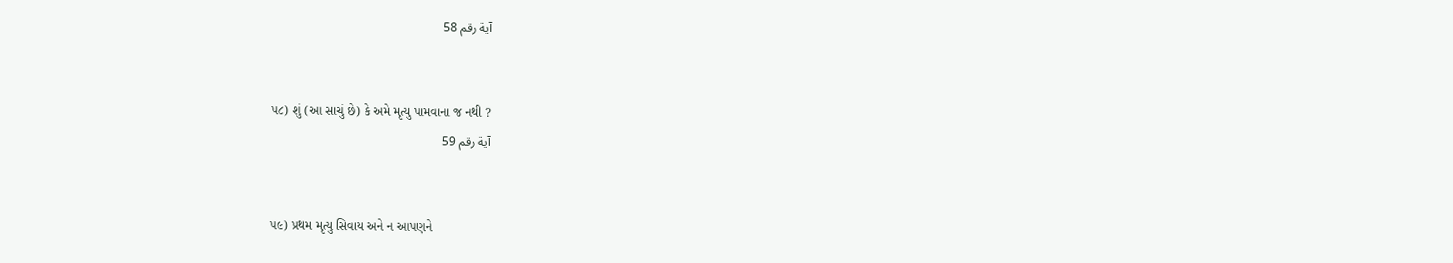آية رقم 58


૫૮) શું (આ સાચું છે) કે અમે મૃત્યુ પામવાના જ નથી ?
آية رقم 59


૫૯) પ્રથમ મૃત્યુ સિવાય અને ન આપણને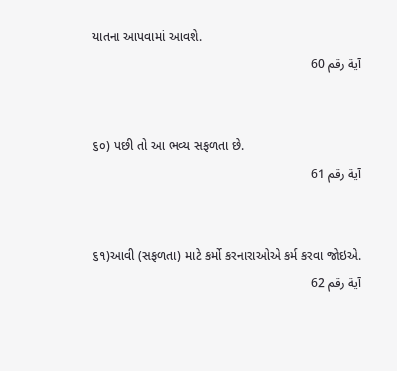યાતના આપવામાં આવશે.
آية رقم 60


૬૦) પછી તો આ ભવ્ય સફળતા છે.
آية رقم 61


૬૧)આવી (સફળતા) માટે કર્મો કરનારાઓએ કર્મ કરવા જોઇએ.
آية رقم 62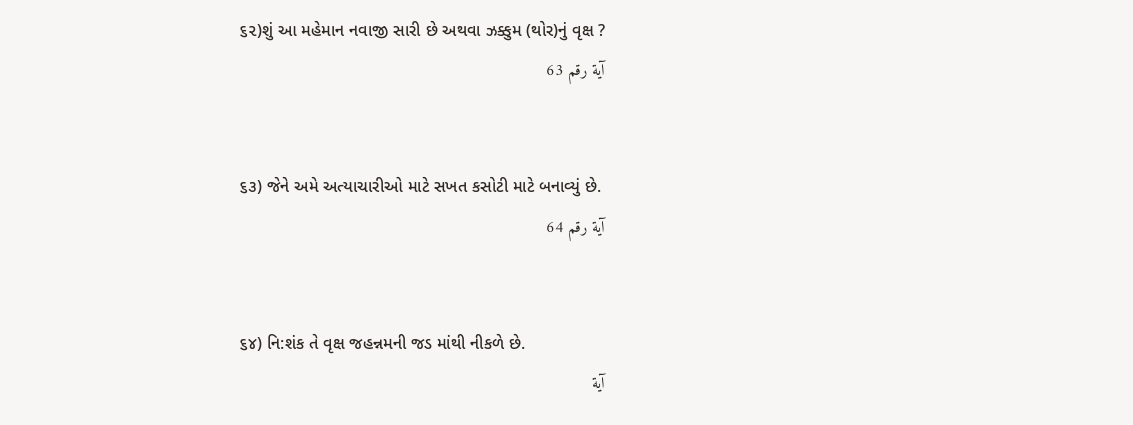૬૨)શું આ મહેમાન નવાજી સારી છે અથવા ઝક્કુમ (થોર)નું વૃક્ષ ?
آية رقم 63


૬૩) જેને અમે અત્યાચારીઓ માટે સખત કસોટી માટે બનાવ્યું છે.
آية رقم 64


૬૪) નિ:શંક તે વૃક્ષ જહન્નમની જડ માંથી નીકળે છે.
آية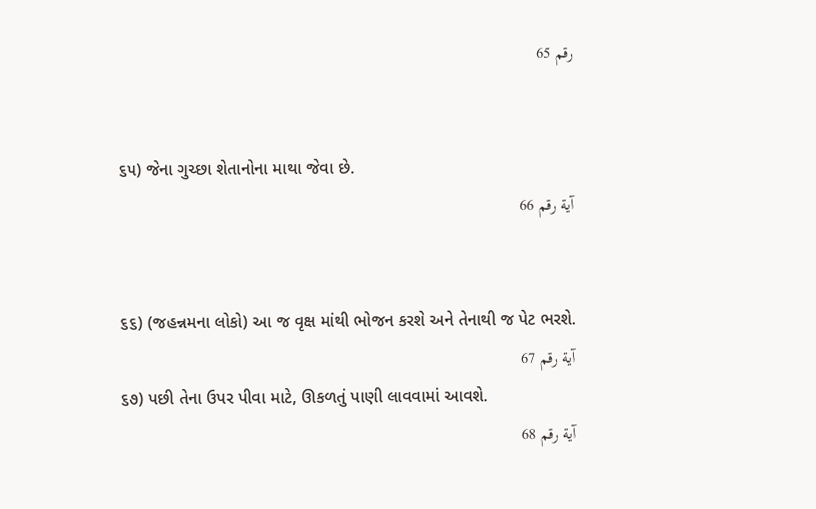رقم 65


૬૫) જેના ગુચ્છા શેતાનોના માથા જેવા છે.
آية رقم 66


૬૬) (જહન્નમના લોકો) આ જ વૃક્ષ માંથી ભોજન કરશે અને તેનાથી જ પેટ ભરશે.
آية رقم 67
૬૭) પછી તેના ઉપર પીવા માટે, ઊકળતું પાણી લાવવામાં આવશે.
آية رقم 68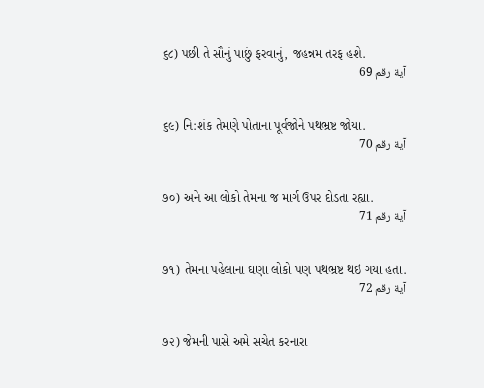૬૮) પછી તે સૌનું પાછું ફરવાનું, જહન્નમ તરફ હશે.
آية رقم 69


૬૯) નિ:શંક તેમણે પોતાના પૂર્વજોને પથભ્રષ્ટ જોયા.
آية رقم 70


૭૦) અને આ લોકો તેમના જ માર્ગ ઉપર દોડતા રહ્યા.
آية رقم 71


૭૧) તેમના પહેલાના ઘણા લોકો પણ પથભ્રષ્ટ થઇ ગયા હતા.
آية رقم 72


૭૨) જેમની પાસે અમે સચેત કરનારા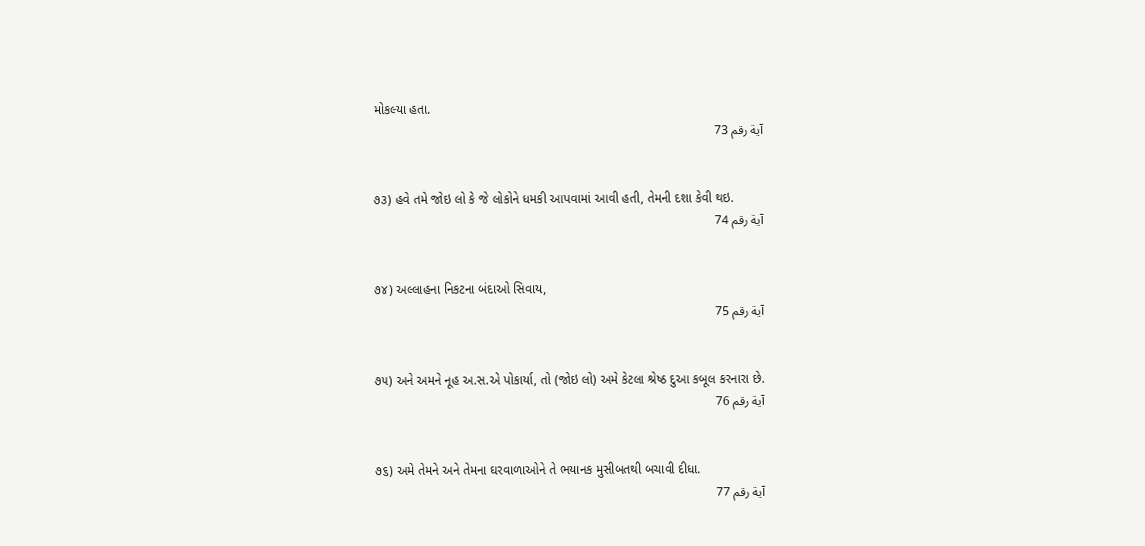મોકલ્યા હતા.
آية رقم 73


૭૩) હવે તમે જોઇ લો કે જે લોકોને ધમકી આપવામાં આવી હતી, તેમની દશા કેવી થઇ.
آية رقم 74


૭૪) અલ્લાહના નિકટના બંદાઓ સિવાય,
آية رقم 75


૭૫) અને અમને નૂહ અ.સ.એ પોકાર્યા, તો (જોઇ લો) અમે કેટલા શ્રેષ્ઠ દુઆ કબૂલ કરનારા છે.
آية رقم 76


૭૬) અમે તેમને અને તેમના ઘરવાળાઓને તે ભયાનક મુસીબતથી બચાવી દીધા.
آية رقم 77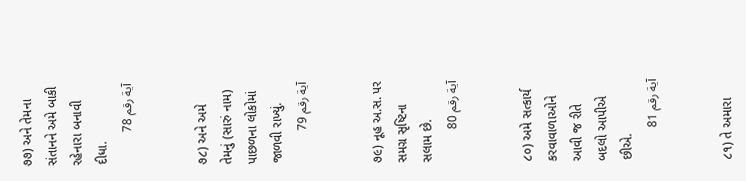૭૭) અને તેમના સંતાનને અમે બાકી રહેનારા બનાવી દીધા.
آية رقم 78


૭૮) અને અમે તેમનું (સારું નામ) પાછળના લોકોમાં જાળવી રાખ્યું.
آية رقم 79


૭૯) નૂહ અ.સ. પર સમગ્ર સૃષ્ટિના સલામ છે.
آية رقم 80


૮૦) અમે સત્કાર્ય કરવાવાળાઓને આવી જ રીતે બદલો આપીએ છીએ.
آية رقم 81


૮૧) તે અમારા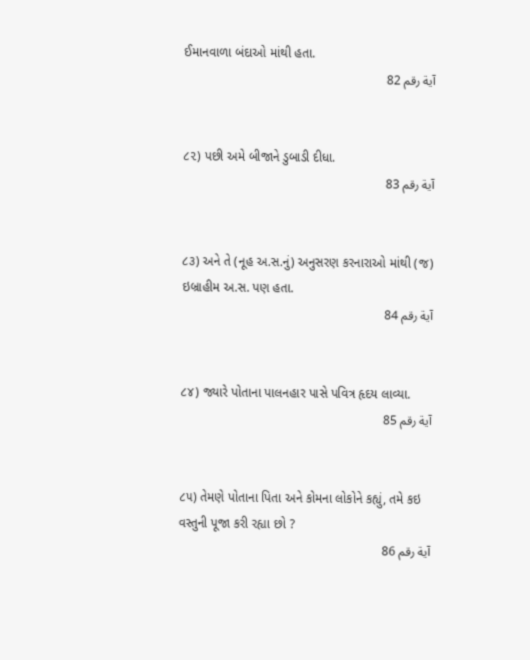ઈમાનવાળા બંદાઓ માંથી હતા.
آية رقم 82


૮૨) પછી અમે બીજાને ડુબાડી દીધા.
آية رقم 83


૮૩) અને તે (નૂહ અ.સ.નું) અનુસરણ કરનારાઓ માંથી (જ) ઇબ્રાહીમ અ.સ. પણ હતા.
آية رقم 84


૮૪) જ્યારે પોતાના પાલનહાર પાસે પવિત્ર હૃદય લાવ્યા.
آية رقم 85


૮૫) તેમણે પોતાના પિતા અને કોમના લોકોને કહ્યું, તમે કઇ વસ્તુની પૂજા કરી રહ્યા છો ?
آية رقم 86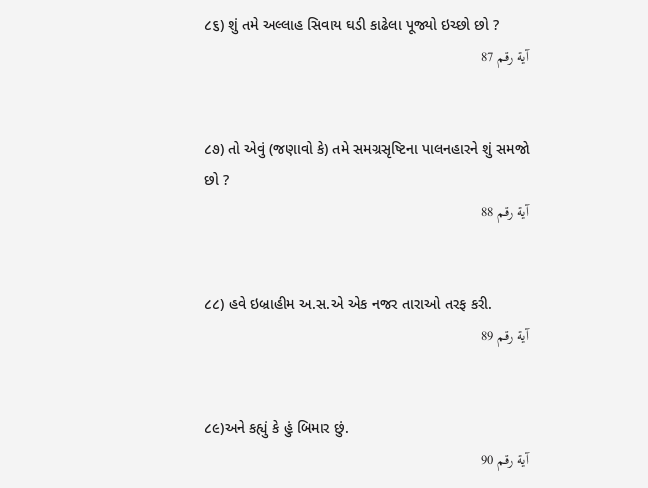૮૬) શું તમે અલ્લાહ સિવાય ઘડી કાઢેલા પૂજ્યો ઇચ્છો છો ?
آية رقم 87


૮૭) તો એવું (જણાવો કે) તમે સમગ્રસૃષ્ટિના પાલનહારને શું સમજો છો ?
آية رقم 88


૮૮) હવે ઇબ્રાહીમ અ.સ.એ એક નજર તારાઓ તરફ કરી.
آية رقم 89


૮૯)અને કહ્યું કે હું બિમાર છું.
آية رقم 90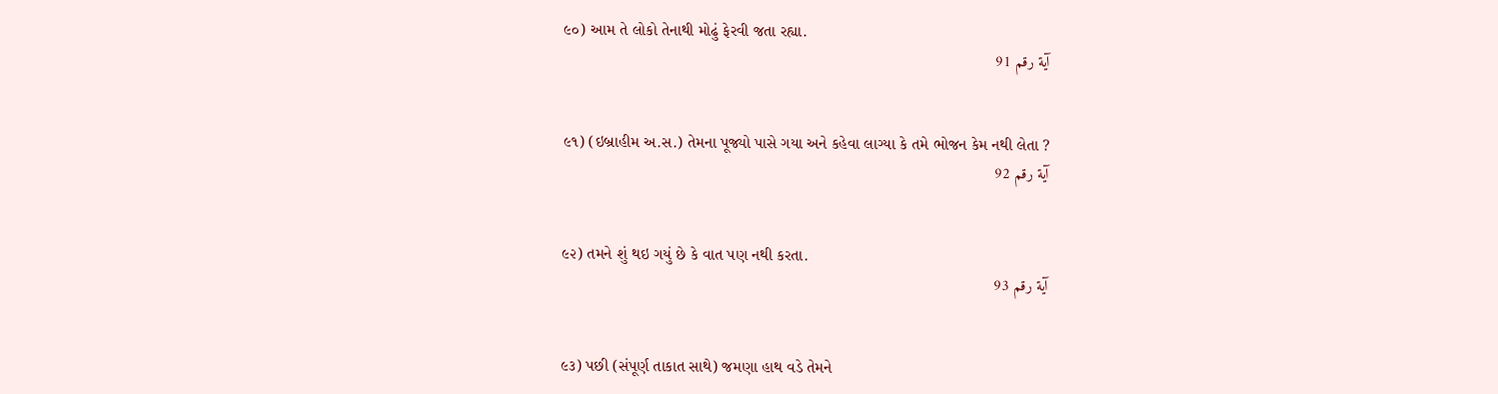૯૦) આમ તે લોકો તેનાથી મોઢું ફેરવી જતા રહ્યા.
آية رقم 91


૯૧) (ઇબ્રાહીમ અ.સ.) તેમના પૂજ્યો પાસે ગયા અને કહેવા લાગ્યા કે તમે ભોજન કેમ નથી લેતા ?
آية رقم 92


૯૨) તમને શું થઇ ગયું છે કે વાત પણ નથી કરતા.
آية رقم 93


૯૩) પછી (સંપૂર્ણ તાકાત સાથે) જમણા હાથ વડે તેમને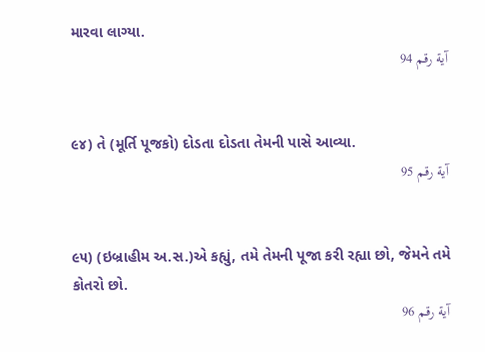મારવા લાગ્યા.
آية رقم 94


૯૪) તે (મૂર્તિ પૂજકો) દોડતા દોડતા તેમની પાસે આવ્યા.
آية رقم 95


૯૫) (ઇબ્રાહીમ અ.સ.)એ કહ્યું, તમે તેમની પૂજા કરી રહ્યા છો, જેમને તમે કોતરો છો.
آية رقم 96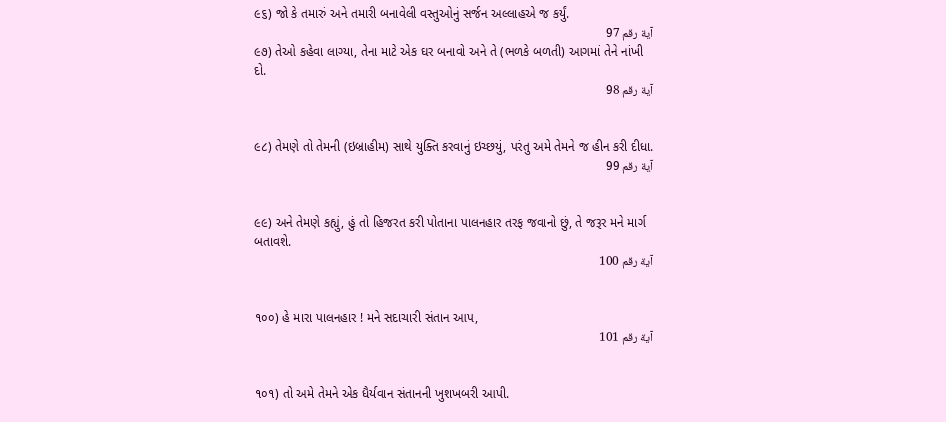૯૬) જો કે તમારું અને તમારી બનાવેલી વસ્તુઓનું સર્જન અલ્લાહએ જ કર્યું.
آية رقم 97
૯૭) તેઓ કહેવા લાગ્યા, તેના માટે એક ઘર બનાવો અને તે (ભળકે બળતી) આગમાં તેને નાંખી દો.
آية رقم 98


૯૮) તેમણે તો તેમની (ઇબ્રાહીમ) સાથે યુક્તિ કરવાનું ઇચ્છયું, પરંતુ અમે તેમને જ હીન કરી દીધા.
آية رقم 99


૯૯) અને તેમણે કહ્યું, હું તો હિજરત કરી પોતાના પાલનહાર તરફ જવાનો છું, તે જરૂર મને માર્ગ બતાવશે.
آية رقم 100


૧૦૦) હે મારા પાલનહાર ! મને સદાચારી સંતાન આપ,
آية رقم 101


૧૦૧) તો અમે તેમને એક ધૈર્યવાન સંતાનની ખુશખબરી આપી.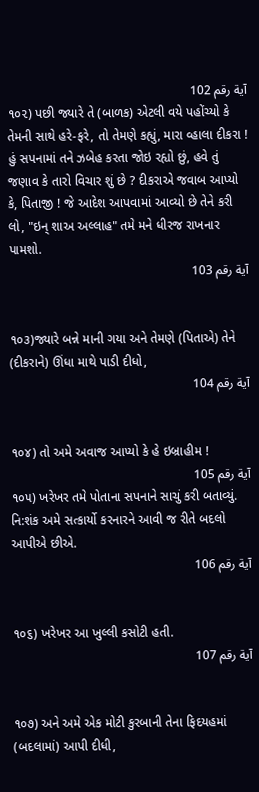آية رقم 102
૧૦૨) પછી જ્યારે તે (બાળક) એટલી વયે પહોંચ્યો કે તેમની સાથે હરે-ફરે, તો તેમણે કહ્યું, મારા વ્હાલા દીકરા ! હું સપનામાં તને ઝબેહ કરતા જોઇ રહ્યો છું, હવે તું જણાવ કે તારો વિચાર શું છે ? દીકરાએ જવાબ આપ્યો કે, પિતાજી ! જે આદેશ આપવામાં આવ્યો છે તેને કરી લો, "ઇન્ શાઅ અલ્લાહ" તમે મને ધીરજ રાખનાર પામશો.
آية رقم 103


૧૦૩)જ્યારે બન્ને માની ગયા અને તેમણે (પિતાએ) તેને (દીકરાને) ઊંધા માથે પાડી દીધો,
آية رقم 104


૧૦૪) તો અમે અવાજ આપ્યો કે હે ઇબ્રાહીમ !
آية رقم 105
૧૦૫) ખરેખર તમે પોતાના સપનાને સાચું કરી બતાવ્યું. નિ:શંક અમે સત્કાર્યો કરનારને આવી જ રીતે બદલો આપીએ છીએ.
آية رقم 106


૧૦૬) ખરેખર આ ખુલ્લી કસોટી હતી.
آية رقم 107


૧૦૭) અને અમે એક મોટી કુરબાની તેના ફિદયહમાં (બદલામાં) આપી દીધી,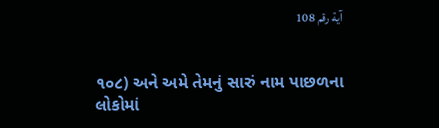آية رقم 108


૧૦૮) અને અમે તેમનું સારું નામ પાછળના લોકોમાં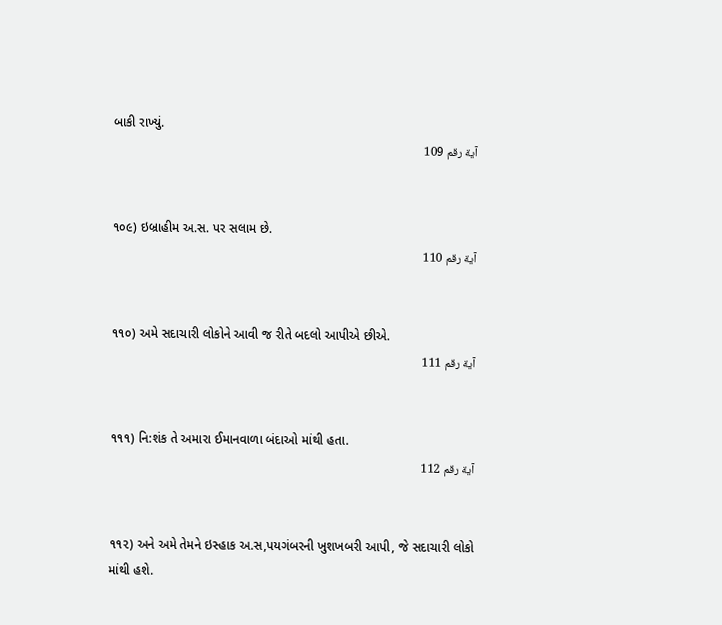બાકી રાખ્યું.
آية رقم 109


૧૦૯) ઇબ્રાહીમ અ.સ. પર સલામ છે.
آية رقم 110


૧૧૦) અમે સદાચારી લોકોને આવી જ રીતે બદલો આપીએ છીએ.
آية رقم 111


૧૧૧) નિ:શંક તે અમારા ઈમાનવાળા બંદાઓ માંથી હતા.
آية رقم 112


૧૧૨) અને અમે તેમને ઇસ્હાક અ.સ,પયગંબરની ખુશખબરી આપી, જે સદાચારી લોકો માંથી હશે.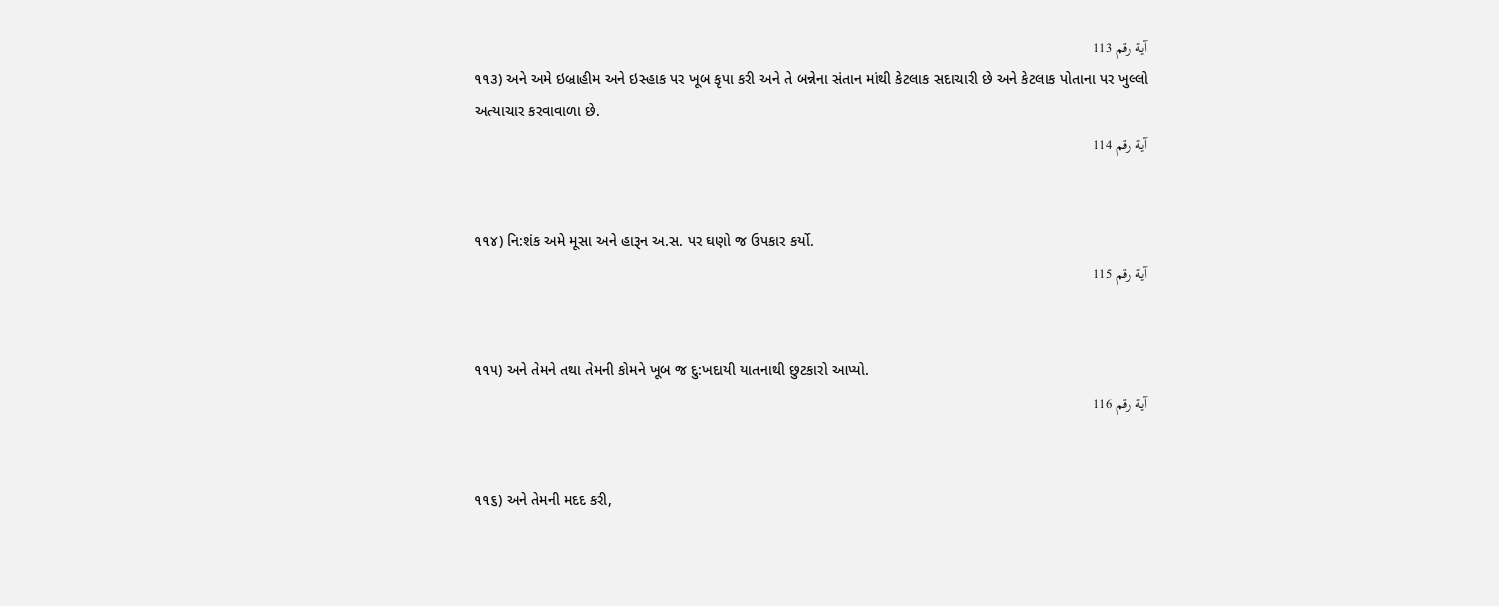آية رقم 113
૧૧૩) અને અમે ઇબ્રાહીમ અને ઇસ્હાક પર ખૂબ કૃપા કરી અને તે બન્નેના સંતાન માંથી કેટલાક સદાચારી છે અને કેટલાક પોતાના પર ખુલ્લો અત્યાચાર કરવાવાળા છે.
آية رقم 114


૧૧૪) નિ:શંક અમે મૂસા અને હારૂન અ.સ. પર ઘણો જ ઉપકાર કર્યો.
آية رقم 115


૧૧૫) અને તેમને તથા તેમની કોમને ખૂબ જ દુ:ખદાયી યાતનાથી છુટકારો આપ્યો.
آية رقم 116


૧૧૬) અને તેમની મદદ કરી,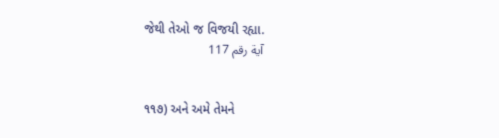જેથી તેઓ જ વિજયી રહ્યા.
آية رقم 117


૧૧૭) અને અમે તેમને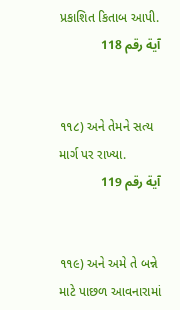પ્રકાશિત કિતાબ આપી.
آية رقم 118


૧૧૮) અને તેમને સત્ય માર્ગ પર રાખ્યા.
آية رقم 119


૧૧૯) અને અમે તે બન્ને માટે પાછળ આવનારામાં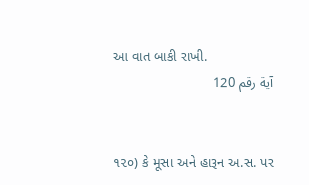આ વાત બાકી રાખી.
آية رقم 120


૧૨૦) કે મૂસા અને હારૂન અ.સ. પર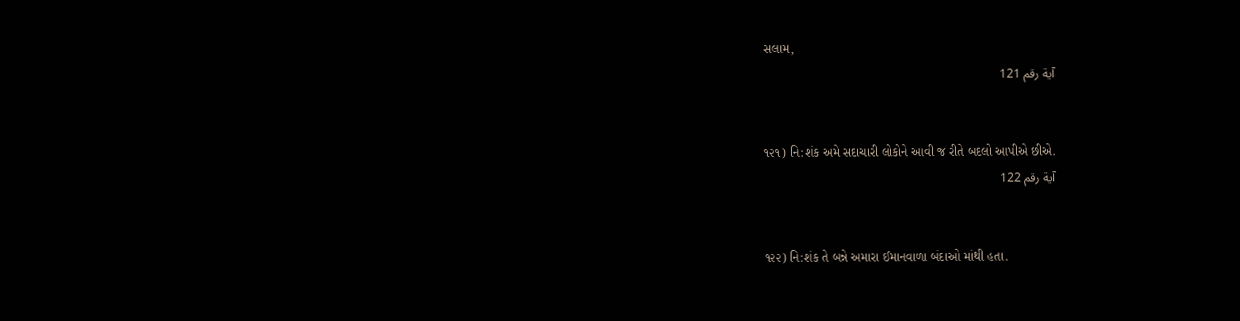સલામ,
آية رقم 121


૧૨૧) નિ:શંક અમે સદાચારી લોકોને આવી જ રીતે બદલો આપીએ છીએ.
آية رقم 122


૧૨૨) નિ:શંક તે બન્ને અમારા ઈમાનવાળા બંદાઓ માંથી હતા.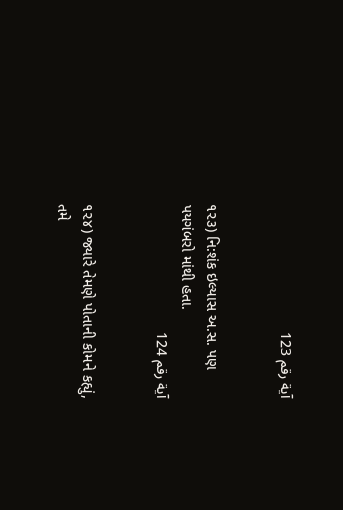آية رقم 123


૧૨૩) નિ:શંક ઇલ્યાસ અ.સ. પણ પયગંબરો માંથી હતા.
آية رقم 124


૧૨૪) જ્યારે તેમણે પોતાની કોમને કહ્યું, તમે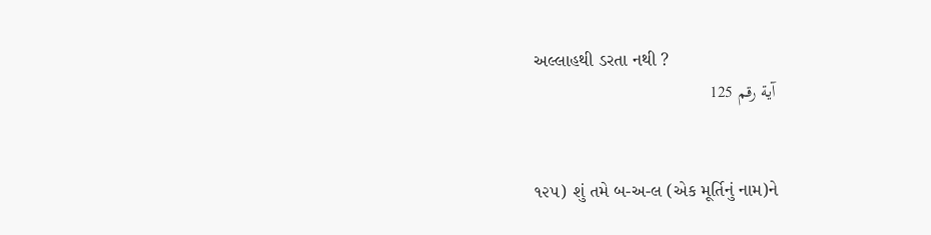અલ્લાહથી ડરતા નથી ?
آية رقم 125


૧૨૫) શું તમે બ-અ-લ (એક મૂર્તિનું નામ)ને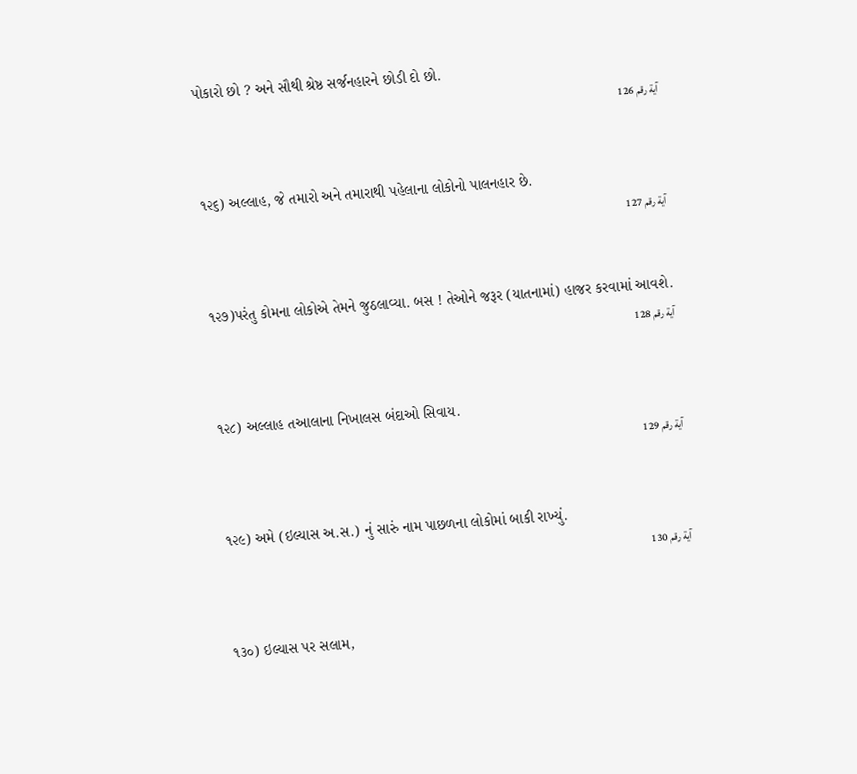પોકારો છો ? અને સૌથી શ્રેષ્ઠ સર્જનહારને છોડી દો છો.
آية رقم 126


૧૨૬) અલ્લાહ, જે તમારો અને તમારાથી પહેલાના લોકોનો પાલનહાર છે.
آية رقم 127


૧૨૭)પરંતુ કોમના લોકોએ તેમને જુઠલાવ્યા. બસ ! તેઓને જરૂર (યાતનામાં) હાજર કરવામાં આવશે.
آية رقم 128


૧૨૮) અલ્લાહ તઆલાના નિખાલસ બંદાઓ સિવાય.
آية رقم 129


૧૨૯) અમે (ઇલ્યાસ અ.સ.) નું સારું નામ પાછળના લોકોમાં બાકી રાખ્યું.
آية رقم 130


૧૩૦) ઇલ્યાસ પર સલામ,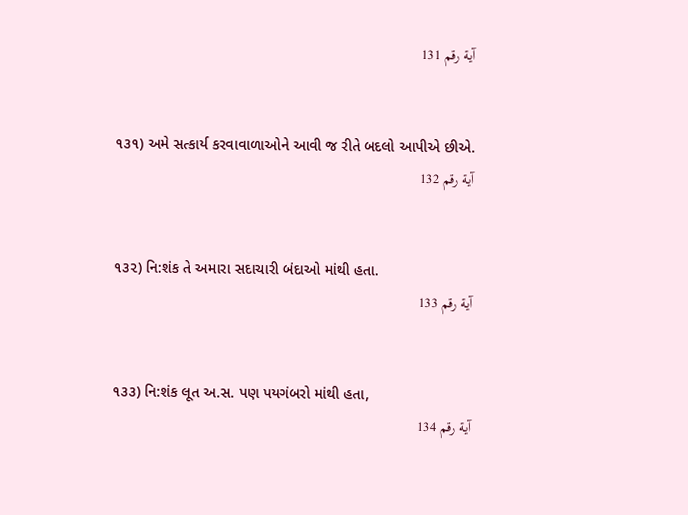آية رقم 131


૧૩૧) અમે સત્કાર્ય કરવાવાળાઓને આવી જ રીતે બદલો આપીએ છીએ.
آية رقم 132


૧૩૨) નિ:શંક તે અમારા સદાચારી બંદાઓ માંથી હતા.
آية رقم 133


૧૩૩) નિ:શંક લૂત અ.સ. પણ પયગંબરો માંથી હતા,
آية رقم 134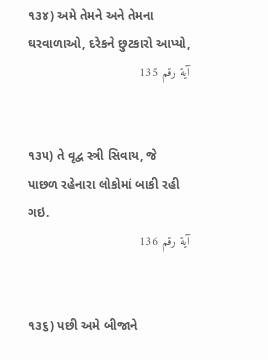૧૩૪) અમે તેમને અને તેમના ઘરવાળાઓ, દરેકને છુટકારો આપ્યો,
آية رقم 135


૧૩૫) તે વૃદ્વ સ્ત્રી સિવાય, જે પાછળ રહેનારા લોકોમાં બાકી રહી ગઇ.
آية رقم 136


૧૩૬) પછી અમે બીજાને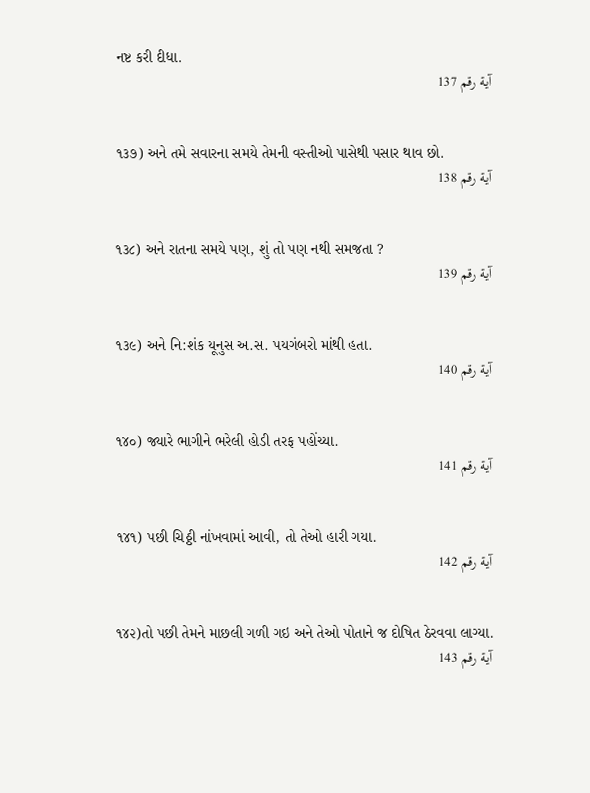નષ્ટ કરી દીધા.
آية رقم 137


૧૩૭) અને તમે સવારના સમયે તેમની વસ્તીઓ પાસેથી પસાર થાવ છો.
آية رقم 138


૧૩૮) અને રાતના સમયે પણ, શું તો પણ નથી સમજતા ?
آية رقم 139


૧૩૯) અને નિ:શંક યૂનુસ અ.સ. પયગંબરો માંથી હતા.
آية رقم 140


૧૪૦) જ્યારે ભાગીને ભરેલી હોડી તરફ પહોંચ્યા.
آية رقم 141


૧૪૧) પછી ચિઠ્ઠી નાંખવામાં આવી, તો તેઓ હારી ગયા.
آية رقم 142


૧૪૨)તો પછી તેમને માછલી ગળી ગઇ અને તેઓ પોતાને જ દોષિત ઠેરવવા લાગ્યા.
آية رقم 143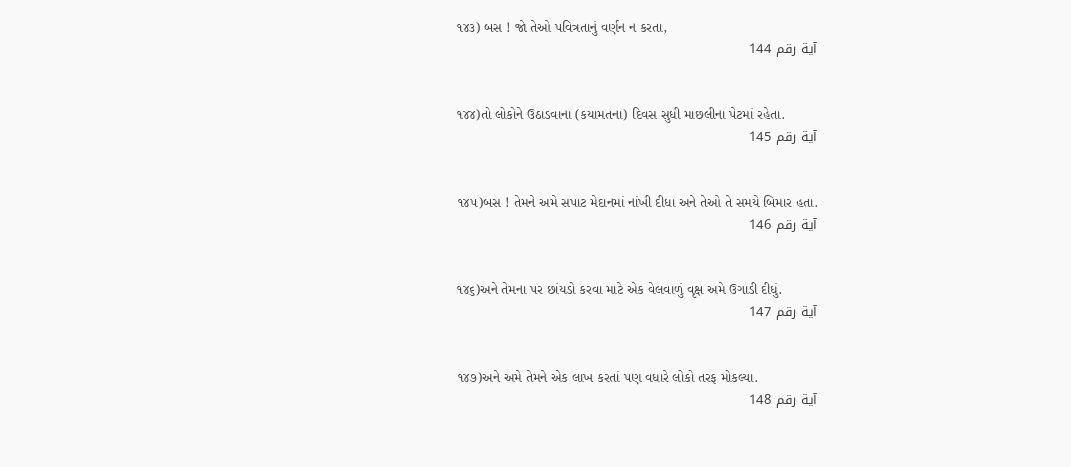૧૪૩) બસ ! જો તેઓ પવિત્રતાનું વર્ણન ન કરતા,
آية رقم 144


૧૪૪)તો લોકોને ઉઠાડવાના (કયામતના) દિવસ સુધી માછલીના પેટમાં રહેતા.
آية رقم 145


૧૪૫)બસ ! તેમને અમે સપાટ મેદાનમાં નાંખી દીધા અને તેઓ તે સમયે બિમાર હતા.
آية رقم 146


૧૪૬)અને તેમના પર છાંયડો કરવા માટે એક વેલવાળું વૃક્ષ અમે ઉગાડી દીધું.
آية رقم 147


૧૪૭)અને અમે તેમને એક લાખ કરતાં પણ વધારે લોકો તરફ મોકલ્યા.
آية رقم 148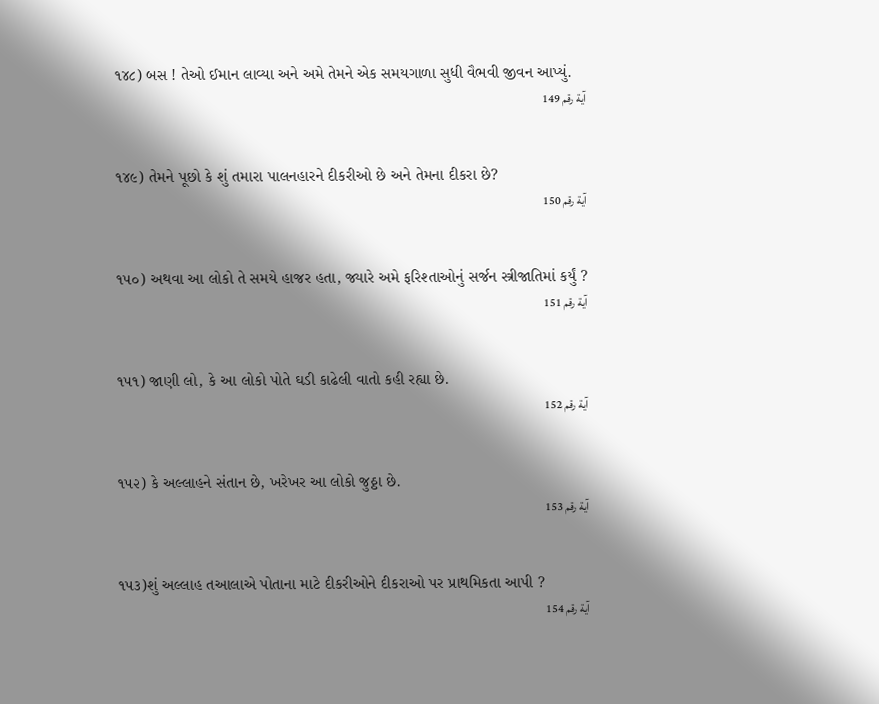૧૪૮) બસ ! તેઓ ઈમાન લાવ્યા અને અમે તેમને એક સમયગાળા સુધી વૈભવી જીવન આપ્યું.
آية رقم 149


૧૪૯) તેમને પૂછો કે શું તમારા પાલનહારને દીકરીઓ છે અને તેમના દીકરા છે?
آية رقم 150


૧૫૦) અથવા આ લોકો તે સમયે હાજર હતા, જ્યારે અમે ફરિશ્તાઓનું સર્જન સ્ત્રીજાતિમાં કર્યું ?
آية رقم 151


૧૫૧) જાણી લો, કે આ લોકો પોતે ઘડી કાઢેલી વાતો કહી રહ્યા છે.
آية رقم 152


૧૫૨) કે અલ્લાહને સંતાન છે, ખરેખર આ લોકો જુઠ્ઠા છે.
آية رقم 153


૧૫૩)શું અલ્લાહ તઆલાએ પોતાના માટે દીકરીઓને દીકરાઓ પર પ્રાથમિકતા આપી ?
آية رقم 154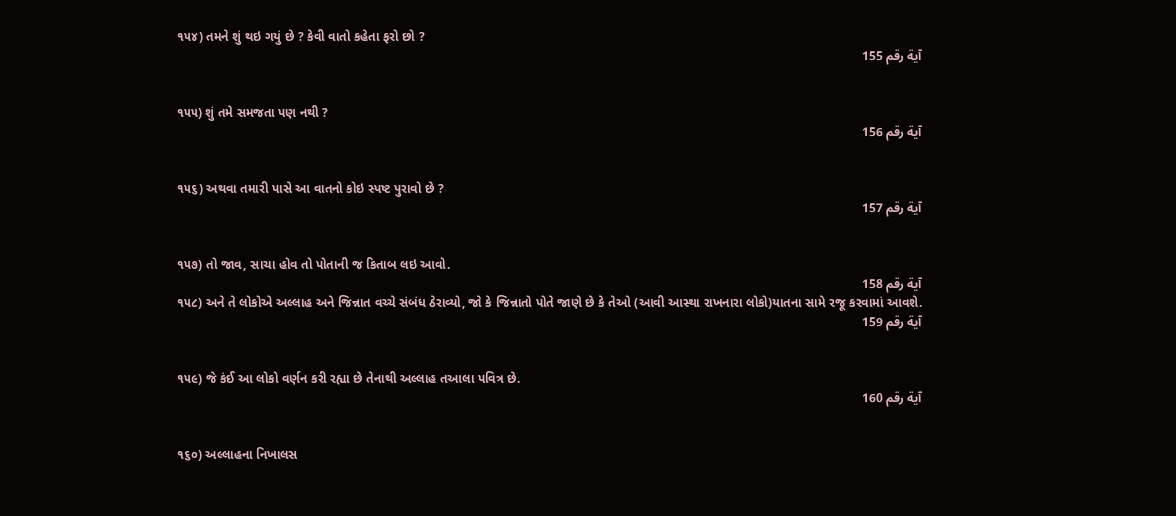૧૫૪) તમને શું થઇ ગયું છે ? કેવી વાતો કહેતા ફરો છો ?
آية رقم 155


૧૫૫) શું તમે સમજતા પણ નથી ?
آية رقم 156


૧૫૬) અથવા તમારી પાસે આ વાતનો કોઇ સ્પષ્ટ પુરાવો છે ?
آية رقم 157


૧૫૭) તો જાવ, સાચા હોવ તો પોતાની જ કિતાબ લઇ આવો.
آية رقم 158
૧૫૮) અને તે લોકોએ અલ્લાહ અને જિન્નાત વચ્ચે સંબંધ ઠેરાવ્યો, જો કે જિન્નાતો પોતે જાણે છે કે તેઓ (આવી આસ્થા રાખનારા લોકો)યાતના સામે રજૂ કરવામાં આવશે.
آية رقم 159


૧૫૯) જે કંઈ આ લોકો વર્ણન કરી રહ્યા છે તેનાથી અલ્લાહ તઆલા પવિત્ર છે.
آية رقم 160


૧૬૦) અલ્લાહના નિખાલસ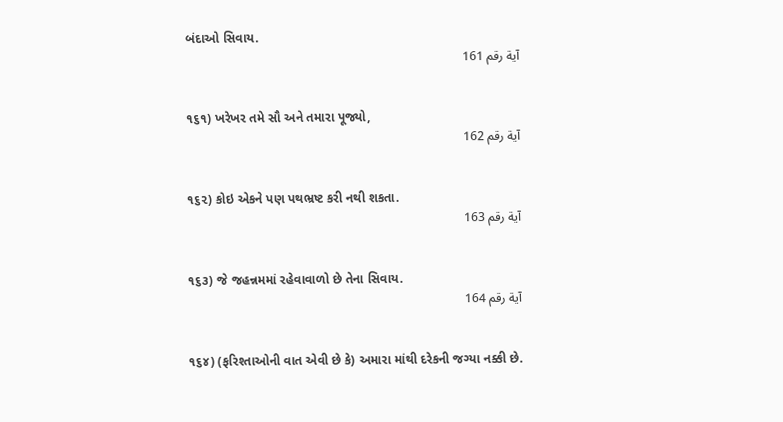બંદાઓ સિવાય.
آية رقم 161


૧૬૧) ખરેખર તમે સૌ અને તમારા પૂજ્યો,
آية رقم 162


૧૬૨) કોઇ એકને પણ પથભ્રષ્ટ કરી નથી શકતા.
آية رقم 163


૧૬૩) જે જહન્નમમાં રહેવાવાળો છે તેના સિવાય.
آية رقم 164


૧૬૪) (ફરિશ્તાઓની વાત એવી છે કે) અમારા માંથી દરેકની જગ્યા નક્કી છે.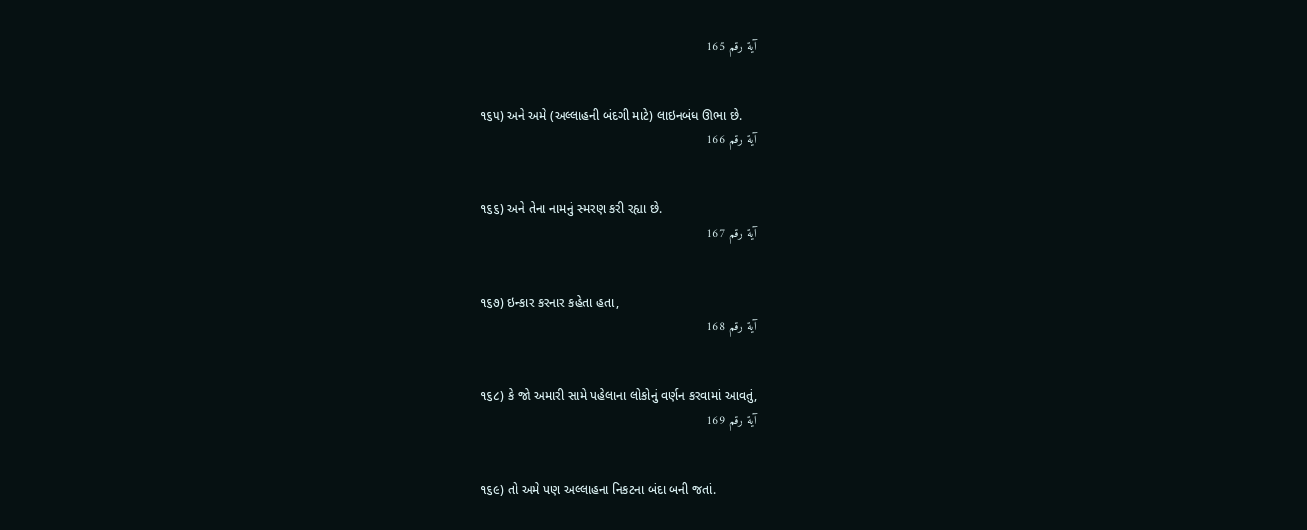آية رقم 165


૧૬૫) અને અમે (અલ્લાહની બંદગી માટે) લાઇનબંધ ઊભા છે.
آية رقم 166


૧૬૬) અને તેના નામનું સ્મરણ કરી રહ્યા છે.
آية رقم 167


૧૬૭) ઇન્કાર કરનાર કહેતા હતા,
آية رقم 168


૧૬૮) કે જો અમારી સામે પહેલાના લોકોનું વર્ણન કરવામાં આવતું,
آية رقم 169


૧૬૯) તો અમે પણ અલ્લાહના નિકટના બંદા બની જતાં.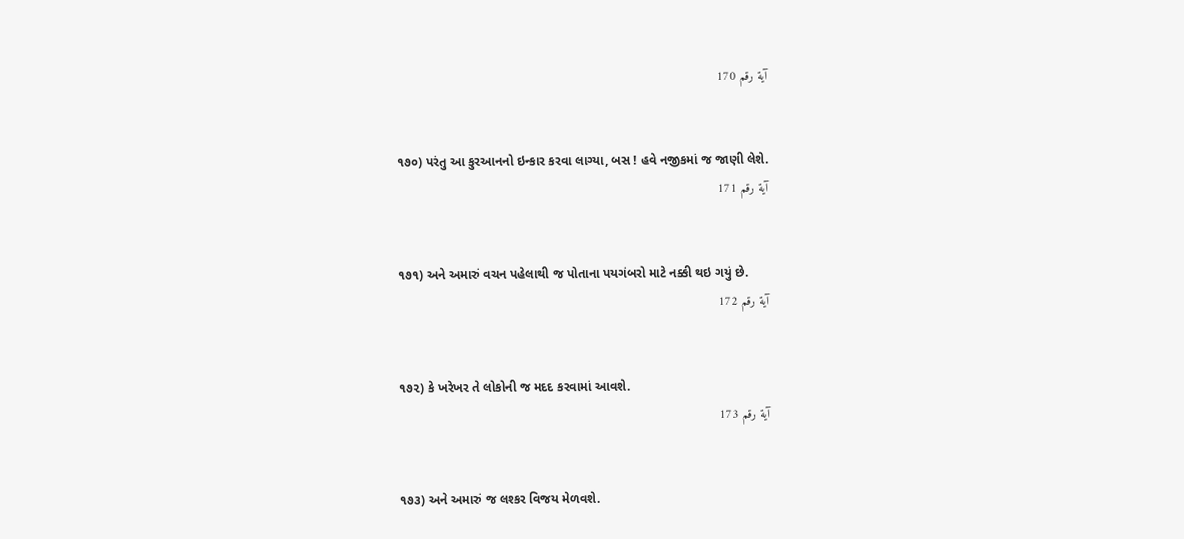آية رقم 170


૧૭૦) પરંતુ આ કુરઆનનો ઇન્કાર કરવા લાગ્યા, બસ ! હવે નજીકમાં જ જાણી લેશે.
آية رقم 171


૧૭૧) અને અમારું વચન પહેલાથી જ પોતાના પયગંબરો માટે નક્કી થઇ ગયું છે.
آية رقم 172


૧૭૨) કે ખરેખર તે લોકોની જ મદદ કરવામાં આવશે.
آية رقم 173


૧૭૩) અને અમારું જ લશ્કર વિજય મેળવશે.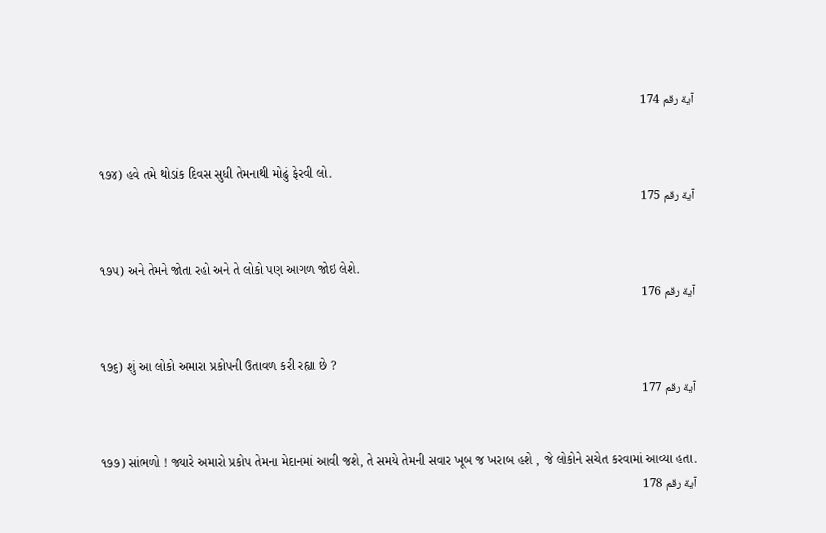آية رقم 174


૧૭૪) હવે તમે થોડાંક દિવસ સુધી તેમનાથી મોઢું ફેરવી લો.
آية رقم 175


૧૭૫) અને તેમને જોતા રહો અને તે લોકો પણ આગળ જોઇ લેશે.
آية رقم 176


૧૭૬) શું આ લોકો અમારા પ્રકોપની ઉતાવળ કરી રહ્યા છે ?
آية رقم 177


૧૭૭) સાંભળો ! જ્યારે અમારો પ્રકોપ તેમના મેદાનમાં આવી જશે, તે સમયે તેમની સવાર ખૂબ જ ખરાબ હશે , જે લોકોને સચેત કરવામાં આવ્યા હતા.
آية رقم 178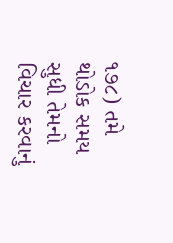૧૭૮) તમે થોડોક સમય સુધી તેમનો વિચાર કરવાનું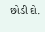છોડી દો.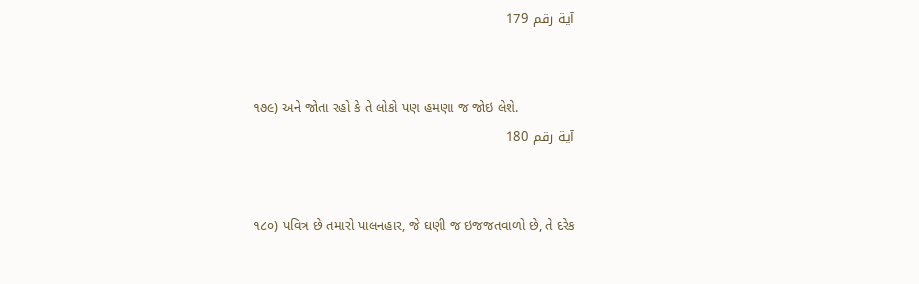آية رقم 179


૧૭૯) અને જોતા રહો કે તે લોકો પણ હમણા જ જોઇ લેશે.
آية رقم 180


૧૮૦) પવિત્ર છે તમારો પાલનહાર, જે ઘણી જ ઇજજતવાળો છે, તે દરેક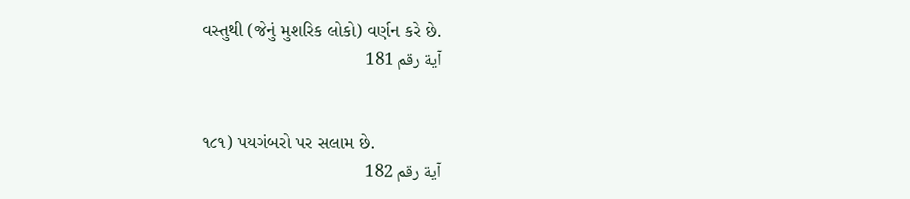વસ્તુથી (જેનું મુશરિક લોકો) વર્ણન કરે છે.
آية رقم 181


૧૮૧) પયગંબરો પર સલામ છે.
آية رقم 182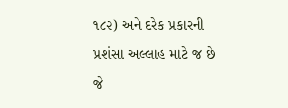૧૮૨) અને દરેક પ્રકારની પ્રશંસા અલ્લાહ માટે જ છે જે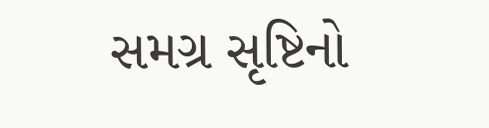સમગ્ર સૃષ્ટિનો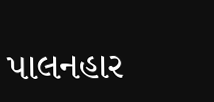પાલનહાર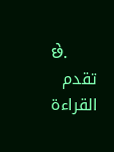છે.
تقدم القراءة